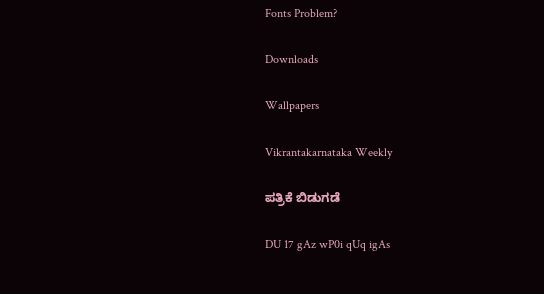Fonts Problem?

Downloads

Wallpapers

Vikrantakarnataka Weekly

ಪತ್ರಿಕೆ ಬಿಡುಗಡೆ

DU 17 gAz wP0i qUq igAs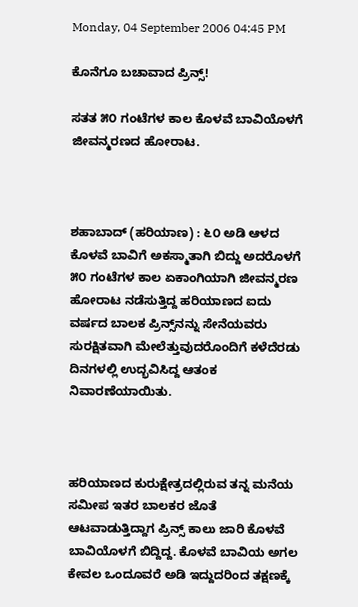Monday, 04 September 2006 04:45 PM

ಕೊನೆಗೂ ಬಚಾವಾದ ಪ್ರಿನ್ಸ್!

ಸತತ ೫೦ ಗಂಟೆಗಳ ಕಾಲ ಕೊಳವೆ ಬಾವಿಯೊಳಗೆ ಜೀವನ್ಮರಣದ ಹೋರಾಟ.



ಶಹಾಬಾದ್ (ಹರಿಯಾಣ) : ೬೦ ಅಡಿ ಆಳದ ಕೊಳವೆ ಬಾವಿಗೆ ಅಕಸ್ಮಾತಾಗಿ ಬಿದ್ದು ಅದರೊಳಗೆ ೫೦ ಗಂಟೆಗಳ ಕಾಲ ಏಕಾಂಗಿಯಾಗಿ ಜೀವನ್ಮರಣ ಹೋರಾಟ ನಡೆಸುತ್ತಿದ್ದ ಹರಿಯಾಣದ ಐದು ವರ್ಷದ ಬಾಲಕ ಪ್ರಿನ್ಸ್‌ನನ್ನು ಸೇನೆಯವರು ಸುರಕ್ಷಿತವಾಗಿ ಮೇಲೆತ್ತುವುದರೊಂದಿಗೆ ಕಳೆದೆರಡು ದಿನಗಳಲ್ಲಿ ಉದ್ಭವಿಸಿದ್ದ ಆತಂಕ ನಿವಾರಣೆಯಾಯಿತು.



ಹರಿಯಾಣದ ಕುರುಕ್ಷೇತ್ರದಲ್ಲಿರುವ ತನ್ನ ಮನೆಯ ಸಮೀಪ ಇತರ ಬಾಲಕರ ಜೊತೆ ಆಟವಾಡುತ್ತಿದ್ದಾಗ ಪ್ರಿನ್ಸ್ ಕಾಲು ಜಾರಿ ಕೊಳವೆ ಬಾವಿಯೊಳಗೆ ಬಿದ್ದಿದ್ದ. ಕೊಳವೆ ಬಾವಿಯ ಅಗಲ ಕೇವಲ ಒಂದೂವರೆ ಅಡಿ ಇದ್ದುದರಿಂದ ತಕ್ಷಣಕ್ಕೆ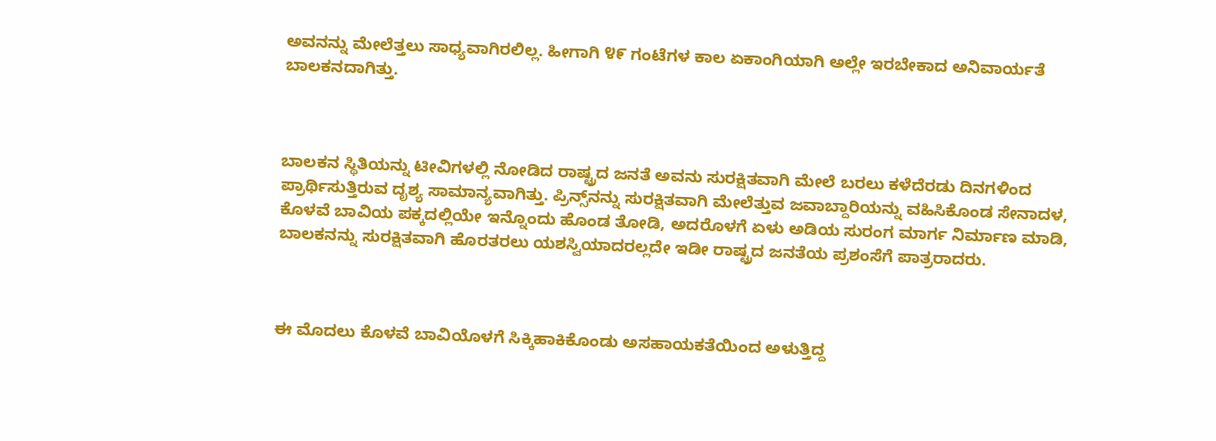ಅವನನ್ನು ಮೇಲೆತ್ತಲು ಸಾಧ್ಯವಾಗಿರಲಿಲ್ಲ. ಹೀಗಾಗಿ ೪೯ ಗಂಟೆಗಳ ಕಾಲ ಏಕಾಂಗಿಯಾಗಿ ಅಲ್ಲೇ ಇರಬೇಕಾದ ಅನಿವಾರ್ಯತೆ ಬಾಲಕನದಾಗಿತ್ತು.



ಬಾಲಕನ ಸ್ಥಿತಿಯನ್ನು ಟೀವಿಗಳಲ್ಲಿ ನೋಡಿದ ರಾಷ್ಟ್ರದ ಜನತೆ ಅವನು ಸುರಕ್ಷಿತವಾಗಿ ಮೇಲೆ ಬರಲು ಕಳೆದೆರಡು ದಿನಗಳಿಂದ ಪ್ರಾರ್ಥಿಸುತ್ತಿರುವ ದೃಶ್ಯ ಸಾಮಾನ್ಯವಾಗಿತ್ತು. ಪ್ರಿನ್ಸ್‌ನನ್ನು ಸುರಕ್ಷಿತವಾಗಿ ಮೇಲೆತ್ತುವ ಜವಾಬ್ದಾರಿಯನ್ನು ವಹಿಸಿಕೊಂಡ ಸೇನಾದಳ, ಕೊಳವೆ ಬಾವಿಯ ಪಕ್ಕದಲ್ಲಿಯೇ ಇನ್ನೊಂದು ಹೊಂಡ ತೋಡಿ, ಅದರೊಳಗೆ ಏಳು ಅಡಿಯ ಸುರಂಗ ಮಾರ್ಗ ನಿರ್ಮಾಣ ಮಾಡಿ, ಬಾಲಕನನ್ನು ಸುರಕ್ಷಿತವಾಗಿ ಹೊರತರಲು ಯಶಸ್ವಿಯಾದರಲ್ಲದೇ ಇಡೀ ರಾಷ್ಟ್ರದ ಜನತೆಯ ಪ್ರಶಂಸೆಗೆ ಪಾತ್ರರಾದರು.



ಈ ಮೊದಲು ಕೊಳವೆ ಬಾವಿಯೊಳಗೆ ಸಿಕ್ಕಿಹಾಕಿಕೊಂಡು ಅಸಹಾಯಕತೆಯಿಂದ ಅಳುತ್ತಿದ್ದ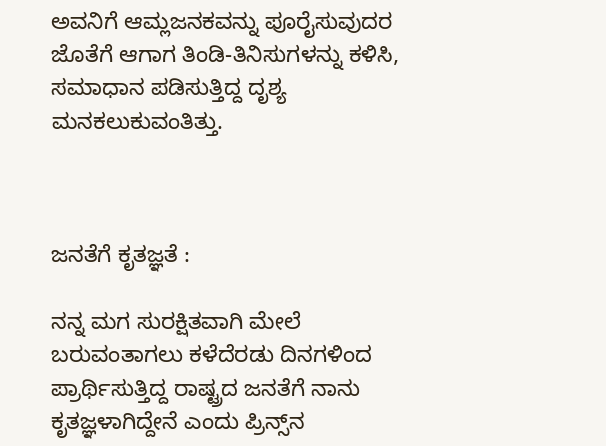ಅವನಿಗೆ ಆಮ್ಲಜನಕವನ್ನು ಪೂರೈಸುವುದರ ಜೊತೆಗೆ ಆಗಾಗ ತಿಂಡಿ-ತಿನಿಸುಗಳನ್ನು ಕಳಿಸಿ, ಸಮಾಧಾನ ಪಡಿಸುತ್ತಿದ್ದ ದೃಶ್ಯ ಮನಕಲುಕುವಂತಿತ್ತು.



ಜನತೆಗೆ ಕೃತಜ್ಞತೆ :

ನನ್ನ ಮಗ ಸುರಕ್ಷಿತವಾಗಿ ಮೇಲೆ ಬರುವಂತಾಗಲು ಕಳೆದೆರಡು ದಿನಗಳಿಂದ ಪ್ರಾರ್ಥಿಸುತ್ತಿದ್ದ ರಾಷ್ಟ್ರದ ಜನತೆಗೆ ನಾನು ಕೃತಜ್ಞಳಾಗಿದ್ದೇನೆ ಎಂದು ಪ್ರಿನ್ಸ್‌ನ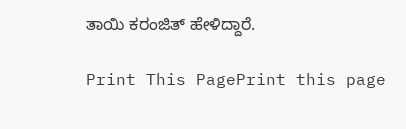ತಾಯಿ ಕರಂಜಿತ್ ಹೇಳಿದ್ದಾರೆ.

Print This PagePrint this page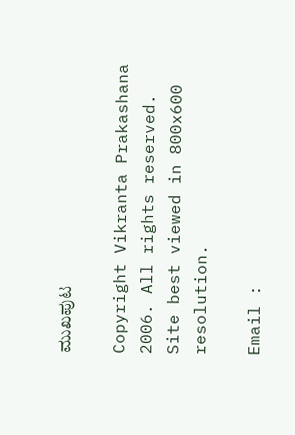ಮುಖಪುಟ

Copyright Vikranta Prakashana 2006. All rights reserved.
Site best viewed in 800x600 resolution.

Email :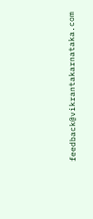feedback@vikrantakarnataka.com